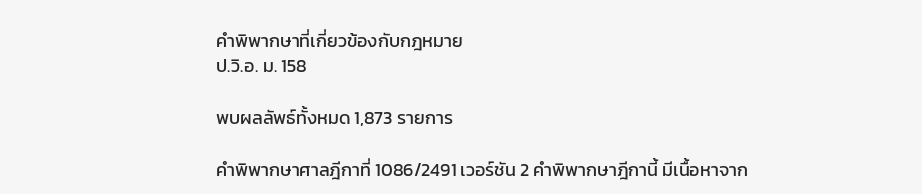คำพิพากษาที่เกี่ยวข้องกับกฎหมาย
ป.วิ.อ. ม. 158

พบผลลัพธ์ทั้งหมด 1,873 รายการ

คำพิพากษาศาลฎีกาที่ 1086/2491 เวอร์ชัน 2 คำพิพากษาฎีกานี้ มีเนื้อหาจาก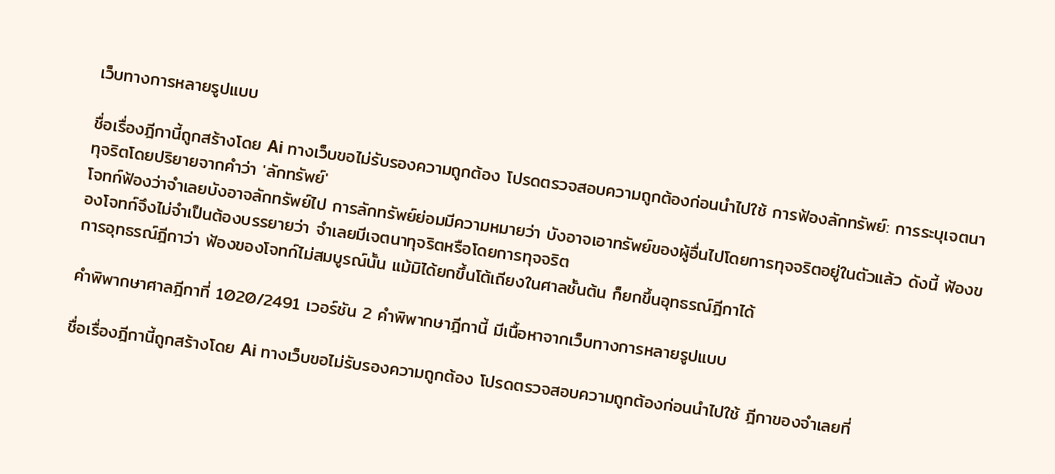เว็บทางการหลายรูปแบบ

ชื่อเรื่องฎีกานี้ถูกสร้างโดย Ai ทางเว็บขอไม่รับรองความถูกต้อง โปรดตรวจสอบความถูกต้องก่อนนำไปใช้ การฟ้องลักทรัพย์: การระบุเจตนาทุจริตโดยปริยายจากคำว่า 'ลักทรัพย์'
โจทก์ฟ้องว่าจำเลยบังอาจลักทรัพย์ไป การลักทรัพย์ย่อมมีความหมายว่า บังอาจเอาทรัพย์ของผู้อื่นไปโดยการทุจจริตอยู่ในตัวแล้ว ดังนี้ ฟ้องของโจทก์จึงไม่จำเป็นต้องบรรยายว่า จำเลยมีเจตนาทุจริตหรือโดยการทุจจริต
การอุทธรณ์ฎีกาว่า ฟ้องของโจทก์ไม่สมบูรณ์นั้น แม้มิได้ยกขึ้นโต้เถียงในศาลชั้นต้น ก็ยกขึ้นอุทธรณ์ฎีกาได้

คำพิพากษาศาลฎีกาที่ 1020/2491 เวอร์ชัน 2 คำพิพากษาฎีกานี้ มีเนื้อหาจากเว็บทางการหลายรูปแบบ

ชื่อเรื่องฎีกานี้ถูกสร้างโดย Ai ทางเว็บขอไม่รับรองความถูกต้อง โปรดตรวจสอบความถูกต้องก่อนนำไปใช้ ฎีกาของจำเลยที่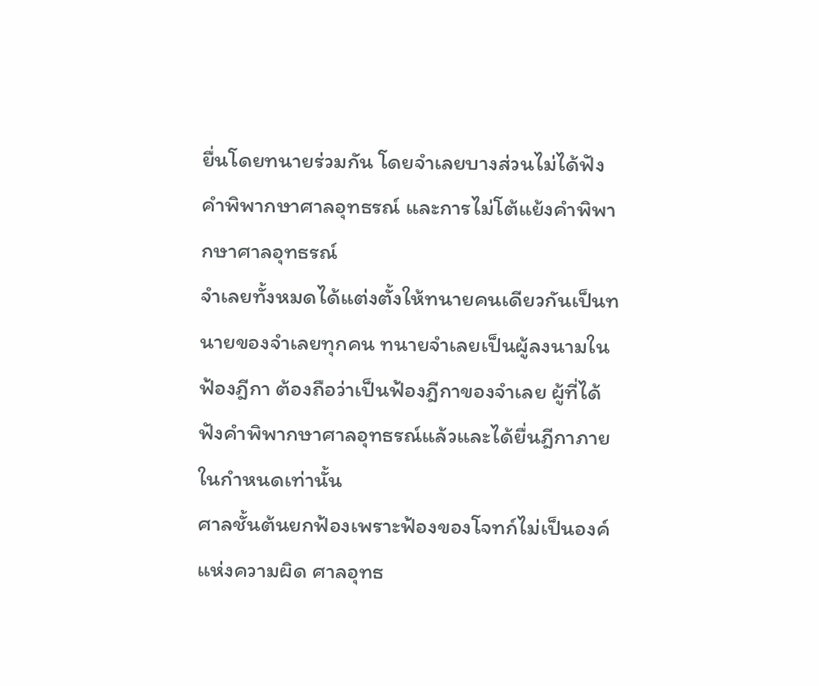ยื่นโดยทนายร่วมกัน โดยจำเลยบางส่วนไม่ได้ฟังคำพิพากษาศาลอุทธรณ์ และการไม่โต้แย้งคำพิพากษาศาลอุทธรณ์
จำเลยทั้งหมดได้แต่งตั้งให้ทนายคนเดียวกันเป็นทนายของจำเลยทุกคน ทนายจำเลยเป็นผู้ลงนามในฟ้องฎีกา ต้องถือว่าเป็นฟ้องฎีกาของจำเลย ผู้ที่ได้ฟังคำพิพากษาศาลอุทธรณ์แล้วและได้ยื่นฎีกาภายในกำหนดเท่านั้น
ศาลชั้นต้นยกฟ้องเพราะฟ้องของโจทก์ไม่เป็นองค์แห่งความผิด ศาลอุทธ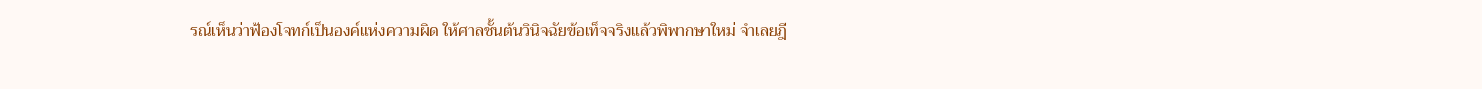รณ์เห็นว่าฟ้องโจทก์เป็นองค์แห่งความผิด ให้ศาลชั้นต้นวินิจฉัยข้อเท็จจริงแล้วพิพากษาใหม่ จำเลยฎี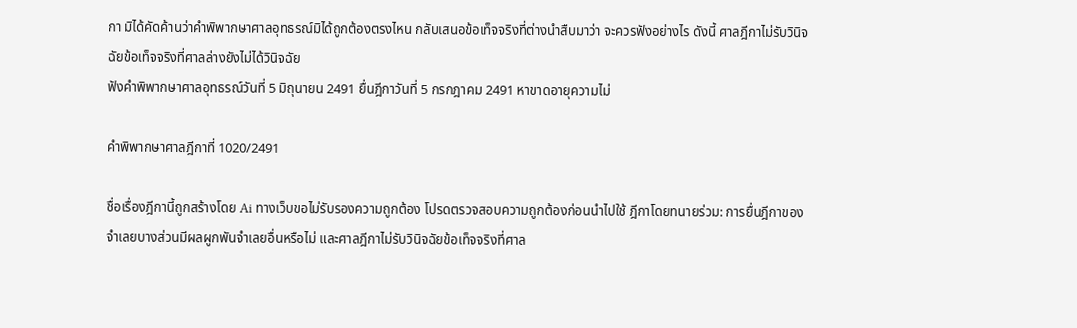กา มิได้คัดค้านว่าคำพิพากษาศาลอุทธรณ์มิได้ถูกต้องตรงไหน กลับเสนอข้อเท็จจริงที่ต่างนำสืบมาว่า จะควรฟังอย่างไร ดังนี้ ศาลฎีกาไม่รับวินิจฉัยข้อเท็จจริงที่ศาลล่างยังไม่ได้วินิจฉัย
ฟังคำพิพากษาศาลอุทธรณ์วันที่ 5 มิถุนายน 2491 ยื่นฎีกาวันที่ 5 กรกฎาคม 2491 หาขาดอายุความไม่

คำพิพากษาศาลฎีกาที่ 1020/2491

ชื่อเรื่องฎีกานี้ถูกสร้างโดย Ai ทางเว็บขอไม่รับรองความถูกต้อง โปรดตรวจสอบความถูกต้องก่อนนำไปใช้ ฎีกาโดยทนายร่วม: การยื่นฎีกาของจำเลยบางส่วนมีผลผูกพันจำเลยอื่นหรือไม่ และศาลฎีกาไม่รับวินิจฉัยข้อเท็จจริงที่ศาล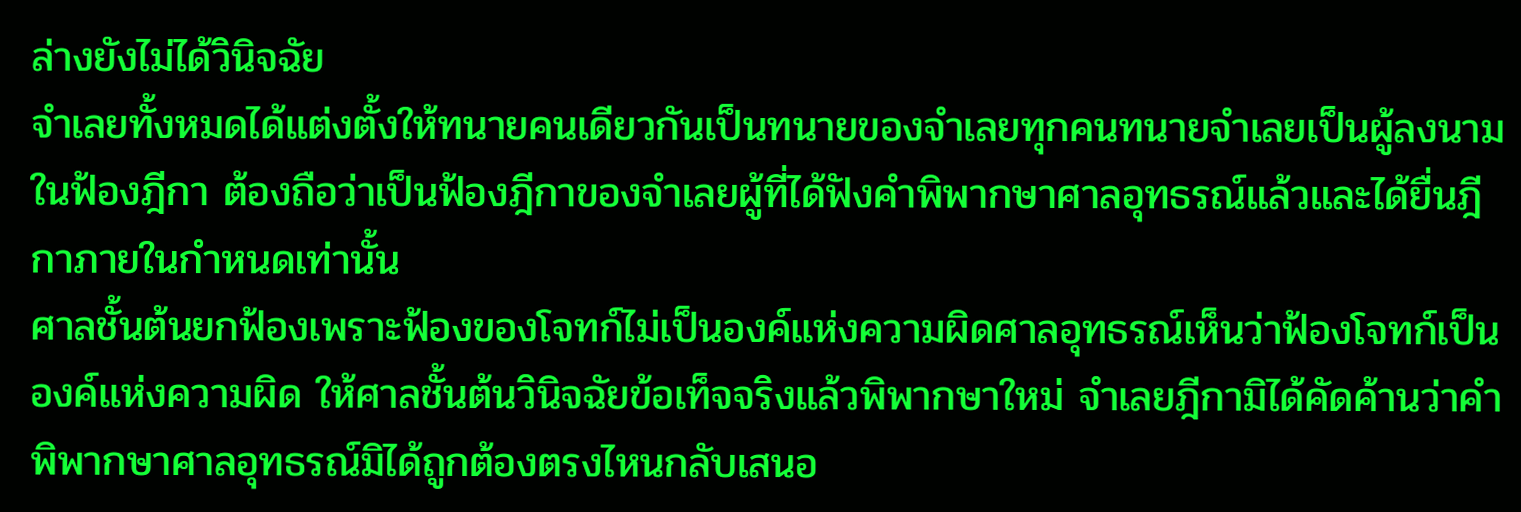ล่างยังไม่ได้วินิจฉัย
จำเลยทั้งหมดได้แต่งตั้งให้ทนายคนเดียวกันเป็นทนายของจำเลยทุกคนทนายจำเลยเป็นผู้ลงนามในฟ้องฎีกา ต้องถือว่าเป็นฟ้องฎีกาของจำเลยผู้ที่ได้ฟังคำพิพากษาศาลอุทธรณ์แล้วและได้ยื่นฎีกาภายในกำหนดเท่านั้น
ศาลชั้นต้นยกฟ้องเพราะฟ้องของโจทก์ไม่เป็นองค์แห่งความผิดศาลอุทธรณ์เห็นว่าฟ้องโจทก์เป็นองค์แห่งความผิด ให้ศาลชั้นต้นวินิจฉัยข้อเท็จจริงแล้วพิพากษาใหม่ จำเลยฎีกามิได้คัดค้านว่าคำพิพากษาศาลอุทธรณ์มิได้ถูกต้องตรงไหนกลับเสนอ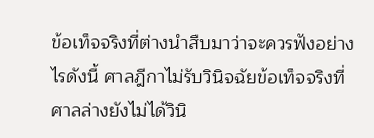ข้อเท็จจริงที่ต่างนำสืบมาว่าจะควรฟังอย่างไรดังนี้ ศาลฎีกาไม่รับวินิจฉัยข้อเท็จจริงที่ศาลล่างยังไม่ได้วินิ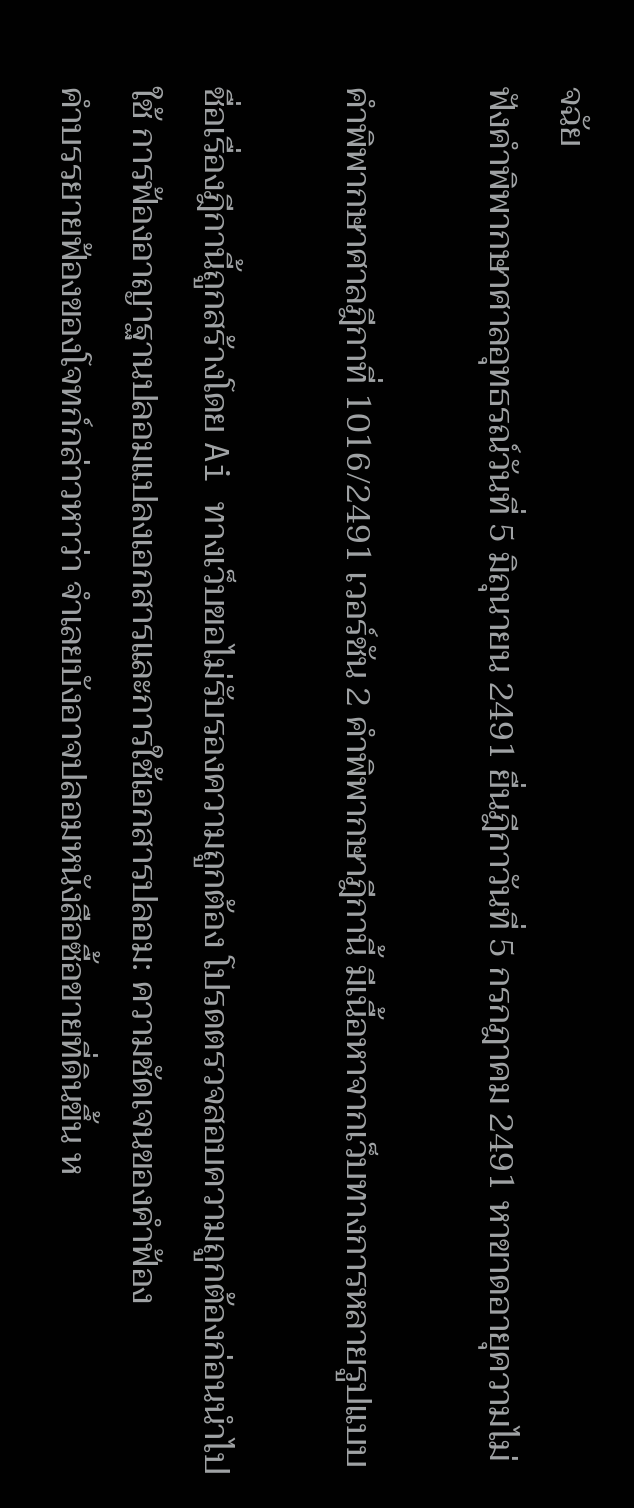จฉัย
ฟังคำพิพากษาศาลอุทธรณ์วันที่ 5 มิถุนายน 2491 ยื่นฎีกาวันที่ 5 กรกฎาคม 2491 หาขาดอายุความไม่

คำพิพากษาศาลฎีกาที่ 1016/2491 เวอร์ชัน 2 คำพิพากษาฎีกานี้ มีเนื้อหาจากเว็บทางการหลายรูปแบบ

ชื่อเรื่องฎีกานี้ถูกสร้างโดย Ai ทางเว็บขอไม่รับรองความถูกต้อง โปรดตรวจสอบความถูกต้องก่อนนำไปใช้ การฟ้องอาญาฐานปลอมแปลงเอกสารและการใช้เอกสารปลอม: ความชัดเจนของคำฟ้อง
คำบรรยายฟ้องของโจทก์กล่าวหาว่า จำเลยบังอาจปลอมหนังสือซื้อขายที่ดินขึ้น ห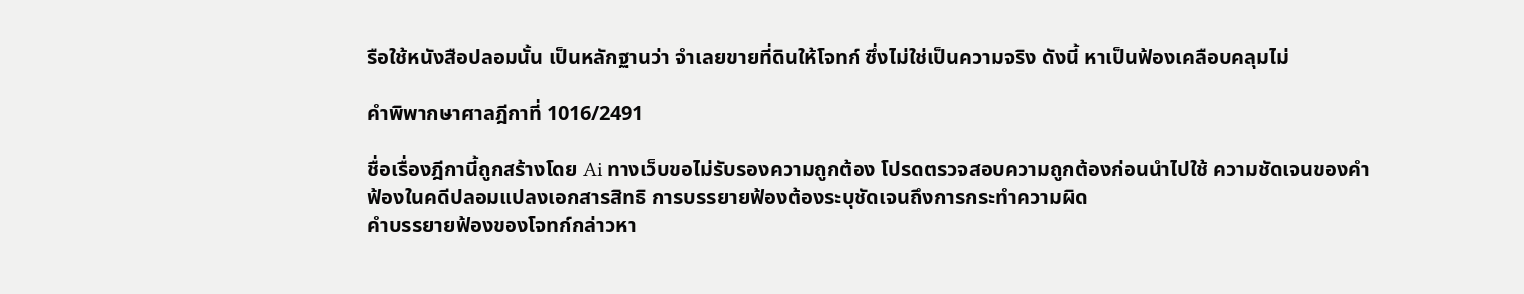รือใช้หนังสือปลอมนั้น เป็นหลักฐานว่า จำเลยขายที่ดินให้โจทก์ ซึ่งไม่ใช่เป็นความจริง ดังนี้ หาเป็นฟ้องเคลือบคลุมไม่

คำพิพากษาศาลฎีกาที่ 1016/2491

ชื่อเรื่องฎีกานี้ถูกสร้างโดย Ai ทางเว็บขอไม่รับรองความถูกต้อง โปรดตรวจสอบความถูกต้องก่อนนำไปใช้ ความชัดเจนของคำฟ้องในคดีปลอมแปลงเอกสารสิทธิ การบรรยายฟ้องต้องระบุชัดเจนถึงการกระทำความผิด
คำบรรยายฟ้องของโจทก์กล่าวหา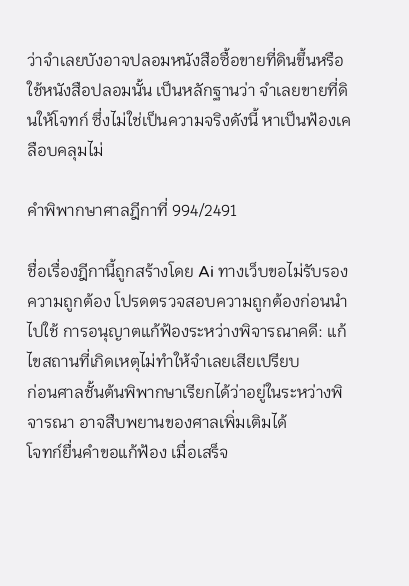ว่าจำเลยบังอาจปลอมหนังสือซื้อขายที่ดินขึ้นหรือใช้หนังสือปลอมนั้น เป็นหลักฐานว่า จำเลยขายที่ดินให้โจทก์ ซึ่งไม่ใช่เป็นความจริงดังนี้ หาเป็นฟ้องเคลือบคลุมไม่

คำพิพากษาศาลฎีกาที่ 994/2491

ชื่อเรื่องฎีกานี้ถูกสร้างโดย Ai ทางเว็บขอไม่รับรองความถูกต้อง โปรดตรวจสอบความถูกต้องก่อนนำไปใช้ การอนุญาตแก้ฟ้องระหว่างพิจารณาคดี: แก้ไขสถานที่เกิดเหตุไม่ทำให้จำเลยเสียเปรียบ
ก่อนศาลชั้นต้นพิพากษาเรียกได้ว่าอยู่ในระหว่างพิจารณา อาจสืบพยานของศาลเพิ่มเติมได้
โจทก์ยื่นคำขอแก้ฟ้อง เมื่อเสร็จ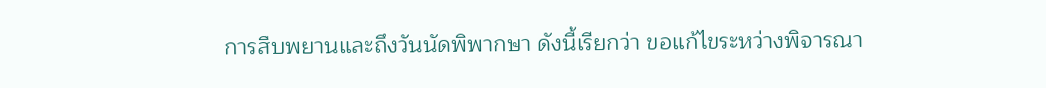การสืบพยานและถึงวันนัดพิพากษา ดังนี้เรียกว่า ขอแก้ไขระหว่างพิจารณา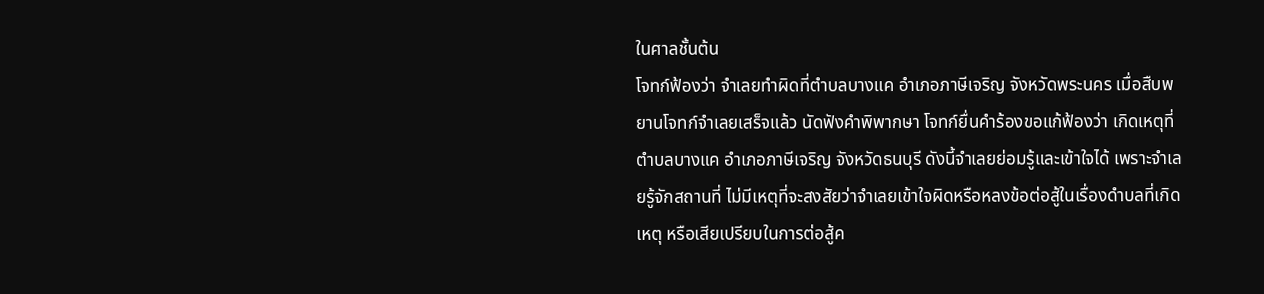ในศาลชั้นต้น
โจทก์ฟ้องว่า จำเลยทำผิดที่ตำบลบางแค อำเภอภาษีเจริญ จังหวัดพระนคร เมื่อสืบพยานโจทก์จำเลยเสร็จแล้ว นัดฟังคำพิพากษา โจทก์ยื่นคำร้องขอแก้ฟ้องว่า เกิดเหตุที่ ตำบลบางแค อำเภอภาษีเจริญ จังหวัดธนบุรี ดังนี้จำเลยย่อมรู้และเข้าใจได้ เพราะจำเลยรู้จักสถานที่ ไม่มีเหตุที่จะสงสัยว่าจำเลยเข้าใจผิดหรือหลงข้อต่อสู้ในเรื่องดำบลที่เกิดเหตุ หรือเสียเปรียบในการต่อสู้ค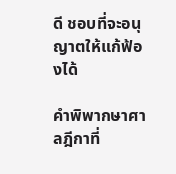ดี ชอบที่จะอนุญาตให้แก้ฟ้องได้

คำพิพากษาศาลฎีกาที่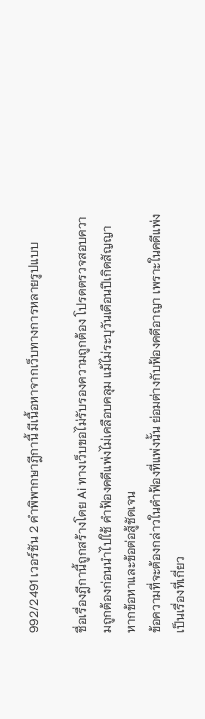992/2491 เวอร์ชัน 2 คำพิพากษาฎีกานี้ มีเนื้อหาจากเว็บทางการหลายรูปแบบ

ชื่อเรื่องฎีกานี้ถูกสร้างโดย Ai ทางเว็บขอไม่รับรองความถูกต้อง โปรดตรวจสอบความถูกต้องก่อนนำไปใช้ คำฟ้องคดีแพ่งไม่เคลือบคลุม แม้ไม่ระบุวันเดือนปีเกิดสัญญา หากข้อหาและข้อต่อสู้ชัดเจน
ข้อความที่จะต้องกล่าวในคำฟ้องที่แพ่งนั้น ย่อมต่างกับฟ้องคดีอาญา เพราะในคดีแพ่งเป็นเรื่องที่เกี่ยว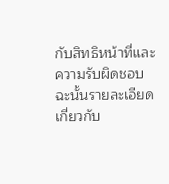กับสิทธิหน้าที่และความรับผิดชอบ ฉะนั้นรายละเอียดเกี่ยวกับ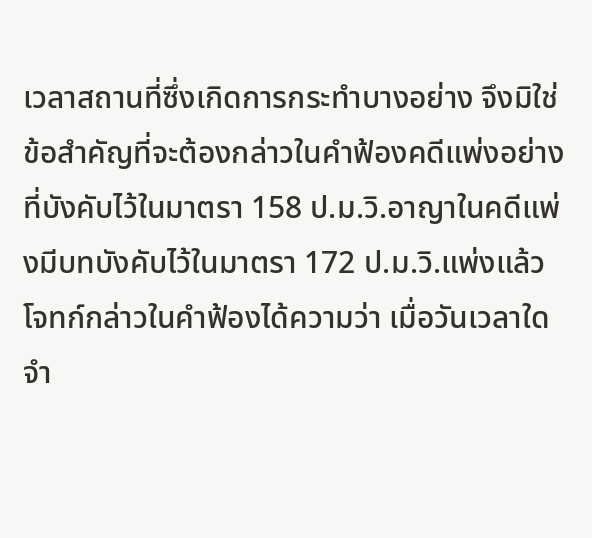เวลาสถานที่ซึ่งเกิดการกระทำบางอย่าง จึงมิใช่ข้อสำคัญที่จะต้องกล่าวในคำฟ้องคดีแพ่งอย่างที่บังคับไว้ในมาตรา 158 ป.ม.วิ.อาญาในคดีแพ่งมีบทบังคับไว้ในมาตรา 172 ป.ม.วิ.แพ่งแล้ว
โจทก์กล่าวในคำฟ้องได้ความว่า เมื่อวันเวลาใดจำ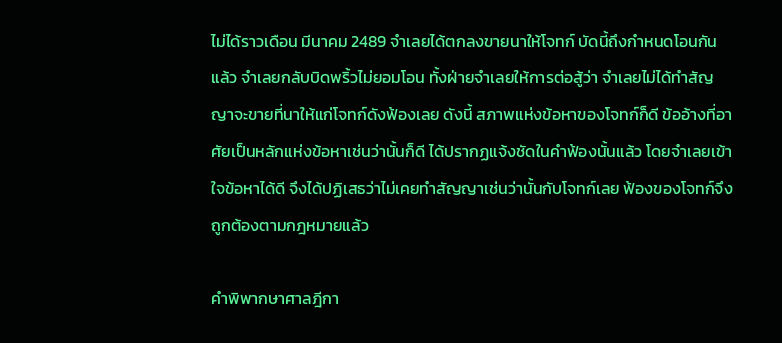ไม่ได้ราวเดือน มีนาคม 2489 จำเลยได้ตกลงขายนาให้โจทก์ บัดนี้ถึงกำหนดโอนกันแล้ว จำเลยกลับบิดพริ้วไม่ยอมโอน ทั้งฝ่ายจำเลยให้การต่อสู้ว่า จำเลยไม่ได้ทำสัญญาจะขายที่นาให้แก่โจทก์ดังฟ้องเลย ดังนี้ สภาพแห่งข้อหาของโจทก์ก็ดี ข้ออ้างที่อาศัยเป็นหลักแห่งข้อหาเช่นว่านั้นก็ดี ได้ปรากฏแจ้งชัดในคำฟ้องนั้นแล้ว โดยจำเลยเข้าใจข้อหาได้ดี จึงได้ปฏิเสธว่าไม่เคยทำสัญญาเช่นว่านั้นกับโจทก์เลย ฟ้องของโจทก์จึงถูกต้องตามกฎหมายแล้ว

คำพิพากษาศาลฎีกา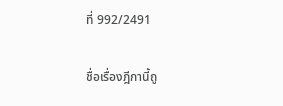ที่ 992/2491

ชื่อเรื่องฎีกานี้ถู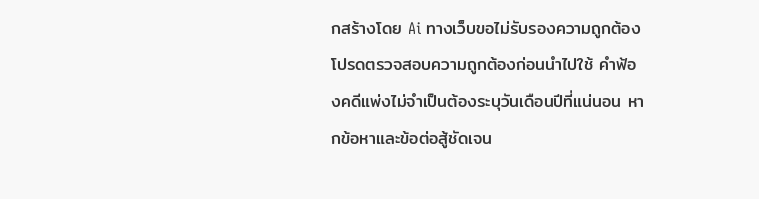กสร้างโดย Ai ทางเว็บขอไม่รับรองความถูกต้อง โปรดตรวจสอบความถูกต้องก่อนนำไปใช้ คำฟ้องคดีแพ่งไม่จำเป็นต้องระบุวันเดือนปีที่แน่นอน หากข้อหาและข้อต่อสู้ชัดเจน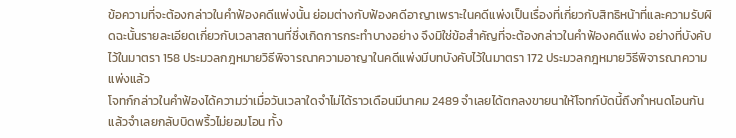ข้อความที่จะต้องกล่าวในคำฟ้องคดีแพ่งนั้น ย่อมต่างกับฟ้องคดีอาญาเพราะในคดีแพ่งเป็นเรื่องที่เกี่ยวกับสิทธิหน้าที่และความรับผิดฉะนั้นรายละเอียดเกี่ยวกับเวลาสถานที่ซึ่งเกิดการกระทำบางอย่าง จึงมิใช่ข้อสำคัญที่จะต้องกล่าวในคำฟ้องคดีแพ่ง อย่างที่บังคับไว้ในมาตรา 158 ประมวลกฎหมายวิธีพิจารณาความอาญาในคดีแพ่งมีบทบังคับไว้ในมาตรา 172 ประมวลกฎหมายวิธีพิจารณาความแพ่งแล้ว
โจทก์กล่าวในคำฟ้องได้ความว่าเมื่อวันเวลาใดจำไม่ได้ราวเดือนมีนาคม 2489 จำเลยได้ตกลงขายนาให้โจทก์บัดนี้ถึงกำหนดโอนกันแล้วจำเลยกลับบิดพริ้วไม่ยอมโอน ทั้ง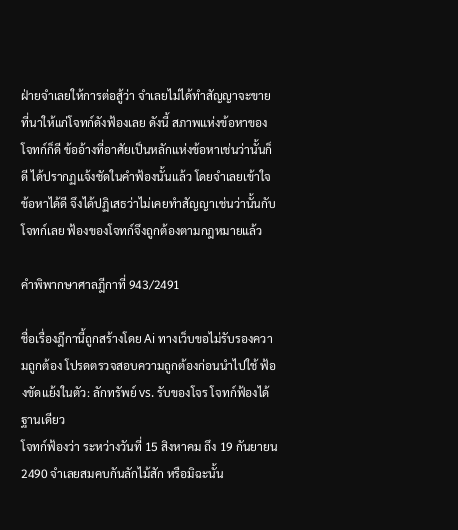ฝ่ายจำเลยให้การต่อสู้ว่า จำเลยไม่ได้ทำสัญญาจะขายที่นาให้แก่โจทก์ดังฟ้องเลย ดังนี้ สภาพแห่งข้อหาของโจทก์ก็ดี ข้ออ้างที่อาศัยเป็นหลักแห่งข้อหาเช่นว่านั้นก็ดี ได้ปรากฏแจ้งชัดในคำฟ้องนั้นแล้ว โดยจำเลยเข้าใจข้อหาได้ดี จึงได้ปฏิเสธว่าไม่เคยทำสัญญาเช่นว่านั้นกับโจทก์เลย ฟ้องของโจทก์จึงถูกต้องตามกฎหมายแล้ว

คำพิพากษาศาลฎีกาที่ 943/2491

ชื่อเรื่องฎีกานี้ถูกสร้างโดย Ai ทางเว็บขอไม่รับรองความถูกต้อง โปรดตรวจสอบความถูกต้องก่อนนำไปใช้ ฟ้องขัดแย้งในตัว: ลักทรัพย์ vs. รับของโจร โจทก์ฟ้องได้ฐานเดียว
โจทก์ฟ้องว่า ระหว่างวันที่ 15 สิงหาคม ถึง 19 กันยายน 2490 จำเลยสมคบกันลักไม้สัก หรือมิฉะนั้น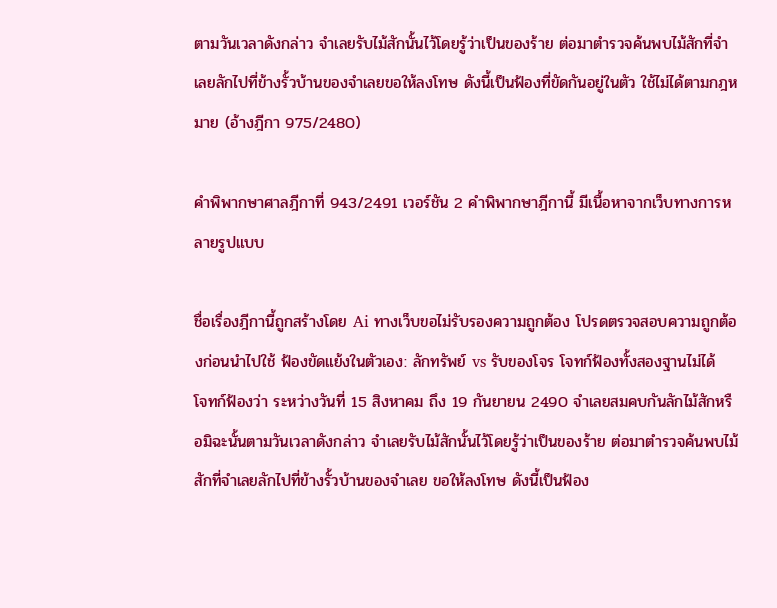ตามวันเวลาดังกล่าว จำเลยรับไม้สักนั้นไว้โดยรู้ว่าเป็นของร้าย ต่อมาตำรวจค้นพบไม้สักที่จำเลยลักไปที่ข้างรั้วบ้านของจำเลยขอให้ลงโทษ ดังนี้เป็นฟ้องที่ขัดกันอยู่ในตัว ใช้ไม่ได้ตามกฎหมาย (อ้างฎีกา 975/2480)

คำพิพากษาศาลฎีกาที่ 943/2491 เวอร์ชัน 2 คำพิพากษาฎีกานี้ มีเนื้อหาจากเว็บทางการหลายรูปแบบ

ชื่อเรื่องฎีกานี้ถูกสร้างโดย Ai ทางเว็บขอไม่รับรองความถูกต้อง โปรดตรวจสอบความถูกต้องก่อนนำไปใช้ ฟ้องขัดแย้งในตัวเอง: ลักทรัพย์ vs รับของโจร โจทก์ฟ้องทั้งสองฐานไม่ได้
โจทก์ฟ้องว่า ระหว่างวันที่ 15 สิงหาคม ถึง 19 กันยายน 2490 จำเลยสมคบกันลักไม้สักหรือมิฉะนั้นตามวันเวลาดังกล่าว จำเลยรับไม้สักนั้นไว้โดยรู้ว่าเป็นของร้าย ต่อมาตำรวจค้นพบไม้สักที่จำเลยลักไปที่ข้างรั้วบ้านของจำเลย ขอให้ลงโทษ ดังนี้เป็นฟ้อง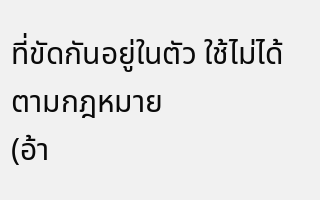ที่ขัดกันอยู่ในตัว ใช้ไม่ได้ตามกฎหมาย
(อ้า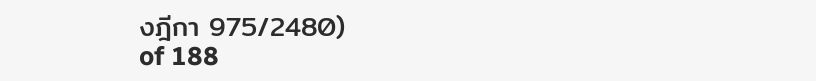งฎีกา 975/2480)
of 188